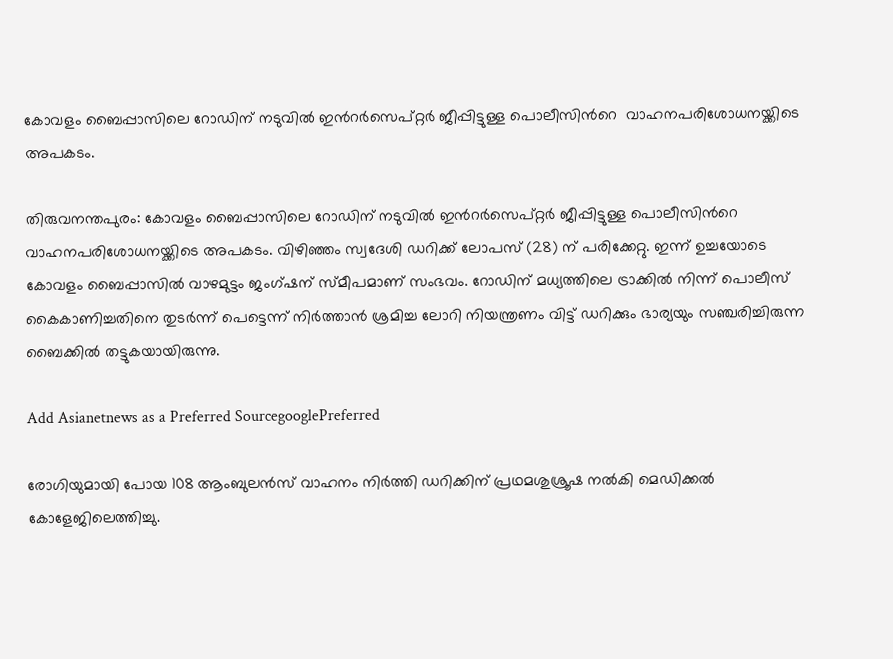കോവളം ബൈപ്പാസിലെ റോഡിന് നടുവിൽ ഇന്‍റര്‍സെപ്റ്റര്‍ ജീപ്പിട്ടുള്ള പൊലീസിന്‍റെ  വാഹനപരിശോധനയ്ക്കിടെ അപകടം.

തിരുവനന്തപുരം: കോവളം ബൈപ്പാസിലെ റോഡിന് നടുവിൽ ഇന്‍റര്‍സെപ്റ്റര്‍ ജീപ്പിട്ടുള്ള പൊലീസിന്‍റെ വാഹനപരിശോധനയ്ക്കിടെ അപകടം. വിഴിഞ്ഞം സ്വദേശി ഡറിക്ക് ലോപസ് (28) ന് പരിക്കേറ്റു. ഇന്ന് ഉച്ചയോടെ കോവളം ബൈപ്പാസിൽ വാഴമുട്ടം ജംഗ്ഷന് സ്മീപമാണ് സംഭവം. റോഡിന് മധ്യത്തിലെ ട്രാക്കിൽ നിന്ന് പൊലീസ് കൈകാണിച്ചതിനെ തുടർന്ന് പെട്ടെന്ന് നിര്‍ത്താന്‍ ശ്രമിച്ച ലോറി നിയന്ത്രണം വിട്ട് ഡറിക്കും ഭാര്യയും സഞ്ചരിച്ചിരുന്ന ബൈക്കിൽ തട്ടുകയായിരുന്നു.

Add Asianetnews as a Preferred SourcegooglePreferred

രോഗിയുമായി പോയ 108 ആംബുലന്‍സ് വാഹനം നിര്‍ത്തി ഡറിക്കിന് പ്രഥമശുശ്രൂഷ നല്‍കി മെഡിക്കല്‍ കോളേജിലെത്തിച്ചു.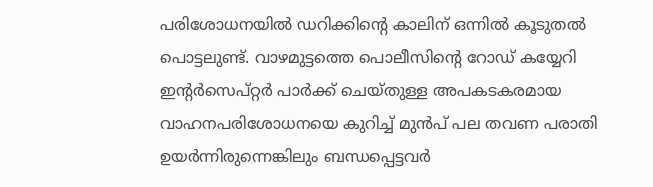പരിശോധനയില്‍ ഡറിക്കിന്‍റെ കാലിന് ഒന്നില്‍ കൂടുതല്‍ പൊട്ടലുണ്ട്. വാഴമുട്ടത്തെ പൊലീസിന്‍റെ റോഡ് കയ്യേറി ഇന്‍റര്‍സെപ്റ്റര്‍ പാർക്ക് ചെയ്തുള്ള അപകടകരമായ വാഹനപരിശോധനയെ കുറിച്ച് മുൻപ് പല തവണ പരാതി ഉയർന്നിരുന്നെങ്കിലും ബന്ധപ്പെട്ടവർ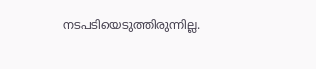നടപടിയെടുത്തിരുന്നില്ല.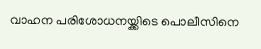വാഹന പരിശോധനയ്ക്കിടെ പൊലീസിനെ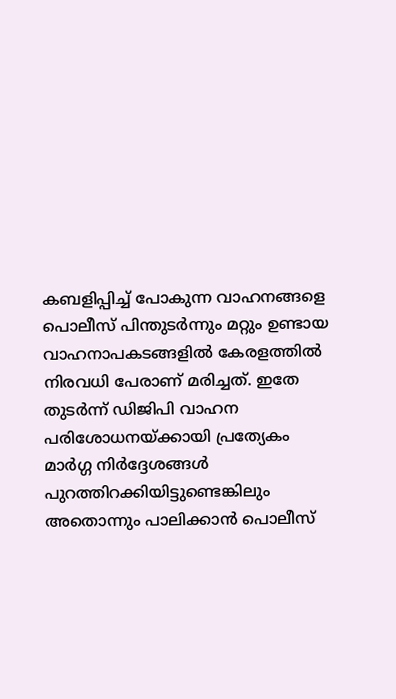കബളിപ്പിച്ച് പോകുന്ന വാഹനങ്ങളെ പൊലീസ് പിന്തുടര്‍ന്നും മറ്റും ഉണ്ടായ വാഹനാപകടങ്ങളില്‍ കേരളത്തില്‍ നിരവധി പേരാണ് മരിച്ചത്. ഇതേ തുടര്‍ന്ന് ഡിജിപി വാഹന പരിശോധനയ്ക്കായി പ്രത്യേകം മാര്‍ഗ്ഗ നിര്‍ദ്ദേശങ്ങള്‍ പുറത്തിറക്കിയിട്ടുണ്ടെങ്കിലും അതൊന്നും പാലിക്കാന്‍ പൊലീസ്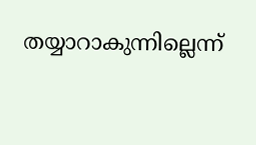തയ്യാറാകുന്നില്ലെന്ന്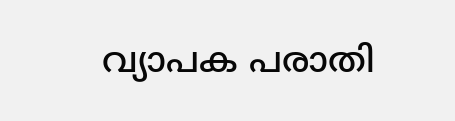വ്യാപക പരാതി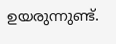ഉയരുന്നുണ്ട്.